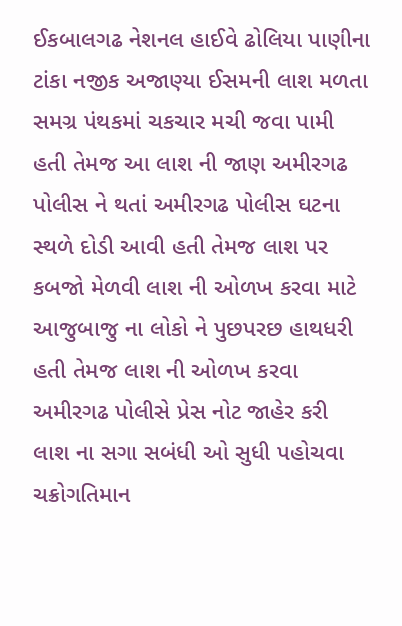ઈકબાલગઢ નેશનલ હાઈવે ઢોલિયા પાણીના ટાંકા નજીક અજાણ્યા ઈસમની લાશ મળતા સમગ્ર પંથકમાં ચકચાર મચી જવા પામી હતી તેમજ આ લાશ ની જાણ અમીરગઢ પોલીસ ને થતાં અમીરગઢ પોલીસ ઘટના સ્થળે દોડી આવી હતી તેમજ લાશ પર કબજો મેળવી લાશ ની ઓળખ કરવા માટે આજુબાજુ ના લોકો ને પુછપરછ હાથધરી હતી તેમજ લાશ ની ઓળખ કરવા અમીરગઢ પોલીસે પ્રેસ નોટ જાહેર કરી લાશ ના સગા સબંધી ઓ સુધી પહોચવા ચક્રોગતિમાન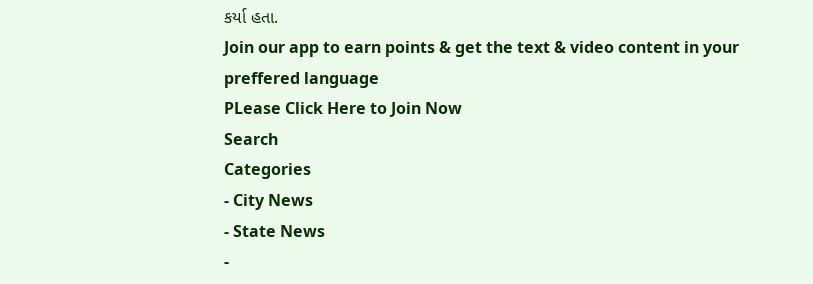કર્યા હતા.
Join our app to earn points & get the text & video content in your preffered language
PLease Click Here to Join Now
Search
Categories
- City News
- State News
-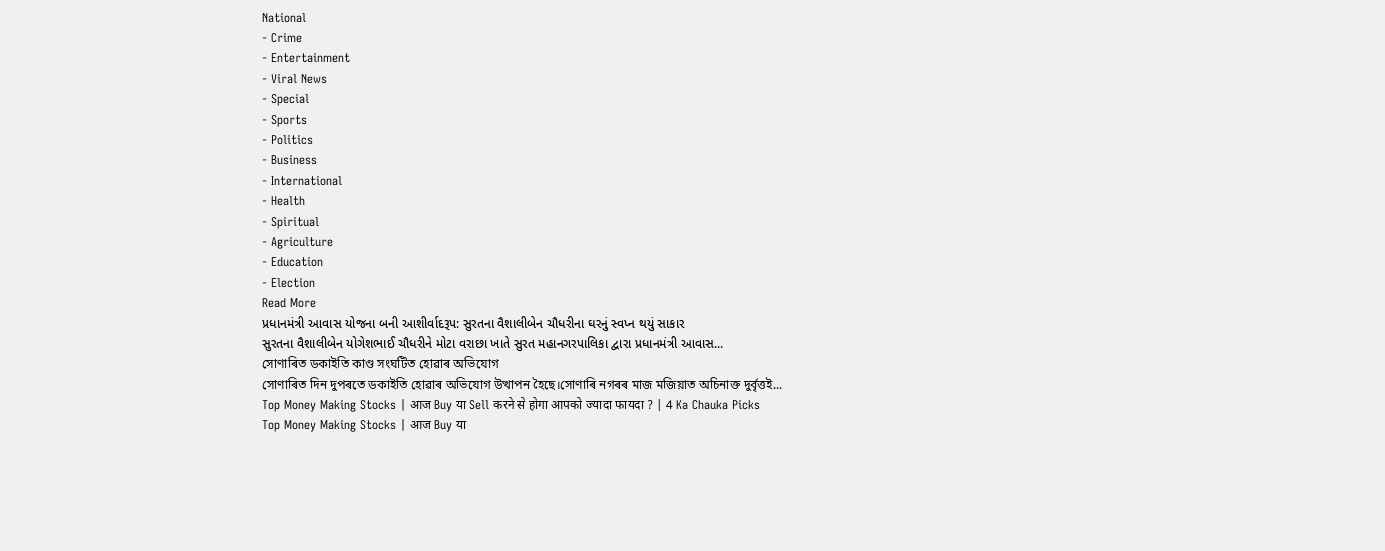National
- Crime
- Entertainment
- Viral News
- Special
- Sports
- Politics
- Business
- International
- Health
- Spiritual
- Agriculture
- Education
- Election
Read More
પ્રધાનમંત્રી આવાસ યોજના બની આશીર્વાદરૂપ: સુરતના વૈશાલીબેન ચૌધરીના ઘરનું સ્વપ્ન થયું સાકાર
સુરતના વૈશાલીબેન યોગેશભાઈ ચૌધરીને મોટા વરાછા ખાતે સુરત મહાનગરપાલિકા દ્વારા પ્રધાનમંત્રી આવાસ...
সোণাৰিত ডকাইতি কাণ্ড সংঘটিত হোৱাৰ অভিযোগ
সোণাৰিত দিন দুপৰতে ডকাইতি হোৱাৰ অভিযোগ উত্থাপন হৈছে।সোণাৰি নগৰৰ মাজ মজিয়াত অচিনাক্ত দুৰ্বৃত্তই...
Top Money Making Stocks | आज Buy या Sell करने से होगा आपको ज्यादा फायदा ? | 4 Ka Chauka Picks
Top Money Making Stocks | आज Buy या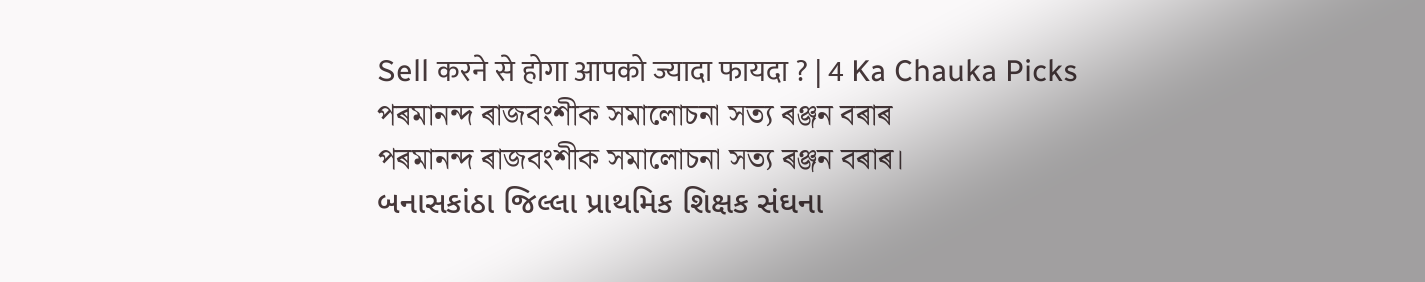Sell करने से होगा आपको ज्यादा फायदा ? | 4 Ka Chauka Picks
পৰমানন্দ ৰাজবংশীক সমালোচনা সত্য ৰঞ্জন বৰাৰ
পৰমানন্দ ৰাজবংশীক সমালোচনা সত্য ৰঞ্জন বৰাৰ।
બનાસકાંઠા જિલ્લા પ્રાથમિક શિક્ષક સંઘના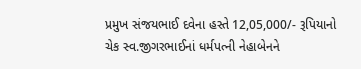પ્રમુખ સંજયભાઈ દવેના હસ્તે 12,05,000/- રૂપિયાનો ચેક સ્વ.જીગરભાઈનાં ધર્મપત્ની નેહાબેનને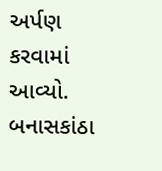અર્પણ કરવામાં આવ્યો.
બનાસકાંઠા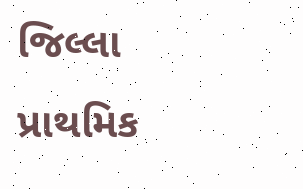જિલ્લા પ્રાથમિક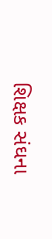શિક્ષક સંઘના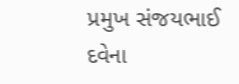પ્રમુખ સંજયભાઈ દવેના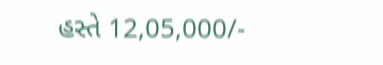હસ્તે 12,05,000/-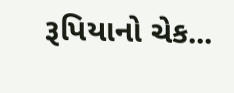રૂપિયાનો ચેક...